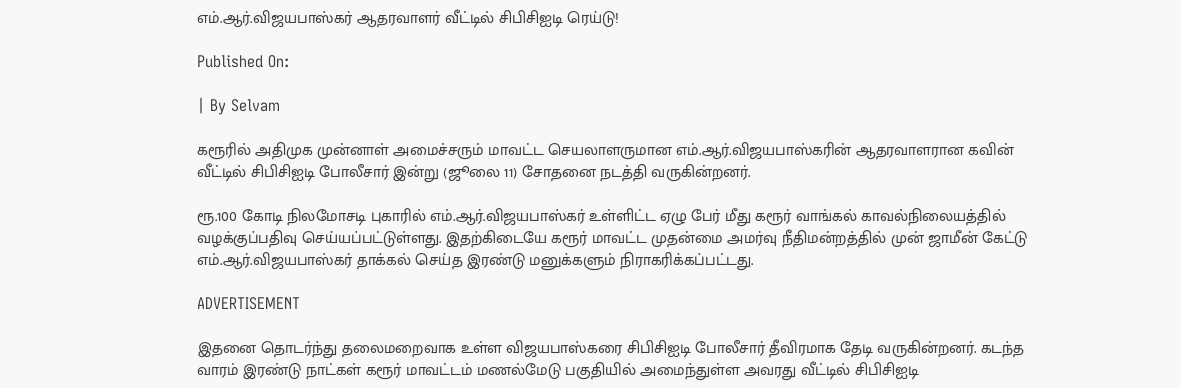எம்.ஆர்.விஜயபாஸ்கர் ஆதரவாளர் வீட்டில் சிபிசிஐடி ரெய்டு!

Published On:

| By Selvam

கரூரில் அதிமுக முன்னாள் அமைச்சரும் மாவட்ட செயலாளருமான எம்.ஆர்.விஜயபாஸ்கரின் ஆதரவாளரான கவின் வீட்டில் சிபிசிஐடி போலீசார் இன்று (ஜூலை 11) சோதனை நடத்தி வருகின்றனர்.

ரூ.100 கோடி நிலமோசடி புகாரில் எம்.ஆர்.விஜயபாஸ்கர் உள்ளிட்ட ஏழு பேர் மீது கரூர் வாங்கல் காவல்நிலையத்தில் வழக்குப்பதிவு செய்யப்பட்டுள்ளது. இதற்கிடையே கரூர் மாவட்ட முதன்மை அமர்வு நீதிமன்றத்தில் முன் ஜாமீன் கேட்டு எம்.ஆர்.விஜயபாஸ்கர் தாக்கல் செய்த இரண்டு மனுக்களும் நிராகரிக்கப்பட்டது.

ADVERTISEMENT

இதனை தொடர்ந்து தலைமறைவாக உள்ள விஜயபாஸ்கரை சிபிசிஐடி போலீசார் தீவிரமாக தேடி வருகின்றனர். கடந்த வாரம் இரண்டு நாட்கள் கரூர் மாவட்டம் மணல்மேடு பகுதியில் அமைந்துள்ள அவரது வீட்டில் சிபிசிஐடி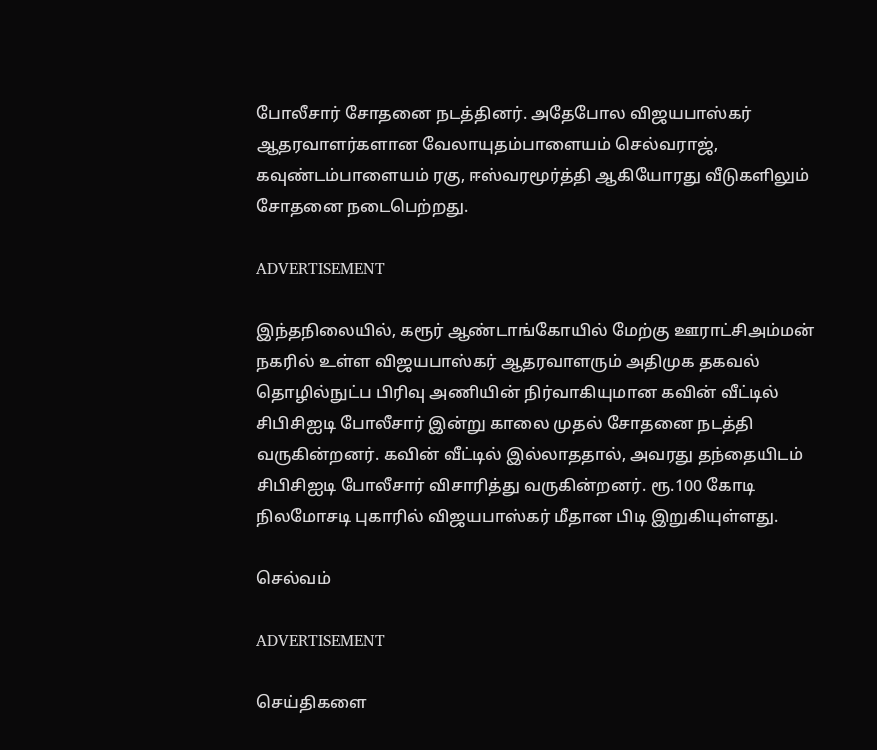போலீசார் சோதனை நடத்தினர். அதேபோல விஜயபாஸ்கர் ஆதரவாளர்களான வேலாயுதம்பாளையம் செல்வராஜ், கவுண்டம்பாளையம் ரகு, ஈஸ்வரமூர்த்தி ஆகியோரது வீடுகளிலும் சோதனை நடைபெற்றது.

ADVERTISEMENT

இந்தநிலையில், கரூர் ஆண்டாங்கோயில் மேற்கு ஊராட்சிஅம்மன் நகரில் உள்ள விஜயபாஸ்கர் ஆதரவாளரும் அதிமுக தகவல் தொழில்நுட்ப பிரிவு அணியின் நிர்வாகியுமான கவின் வீட்டில் சிபிசிஐடி போலீசார் இன்று காலை முதல் சோதனை நடத்தி வருகின்றனர். கவின் வீட்டில் இல்லாததால், அவரது தந்தையிடம் சிபிசிஐடி போலீசார் விசாரித்து வருகின்றனர். ரூ.100 கோடி நிலமோசடி புகாரில் விஜயபாஸ்கர் மீதான பிடி இறுகியுள்ளது.

செல்வம்

ADVERTISEMENT

செய்திகளை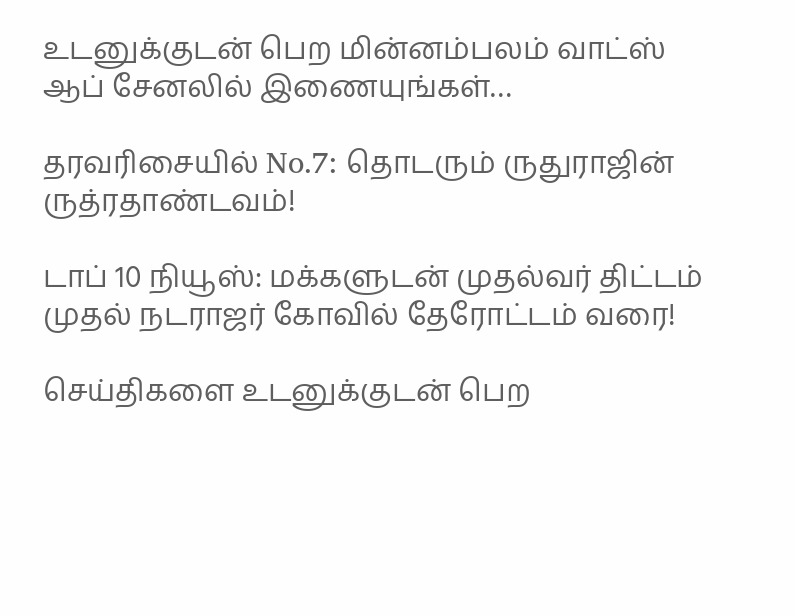உடனுக்குடன் பெற மின்னம்பலம் வாட்ஸ் ஆப் சேனலில் இணையுங்கள்…

தரவரிசையில் No.7: தொடரும் ருதுராஜின் ருத்ரதாண்டவம்!

டாப் 10 நியூஸ்: மக்களுடன் முதல்வர் திட்டம் முதல் நடராஜர் கோவில் தேரோட்டம் வரை!

செய்திகளை உடனுக்குடன் பெற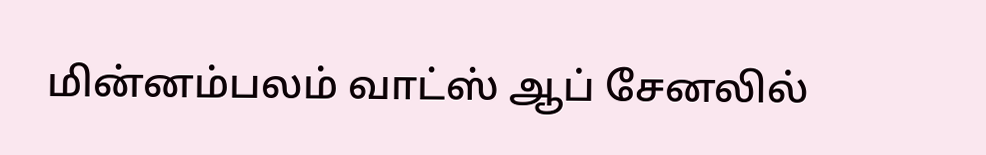மின்னம்பலம் வாட்ஸ் ஆப் சேனலில்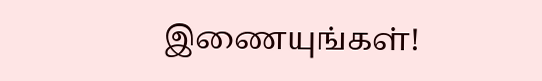இணையுங்கள்!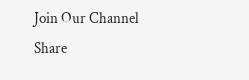Join Our Channel
Share